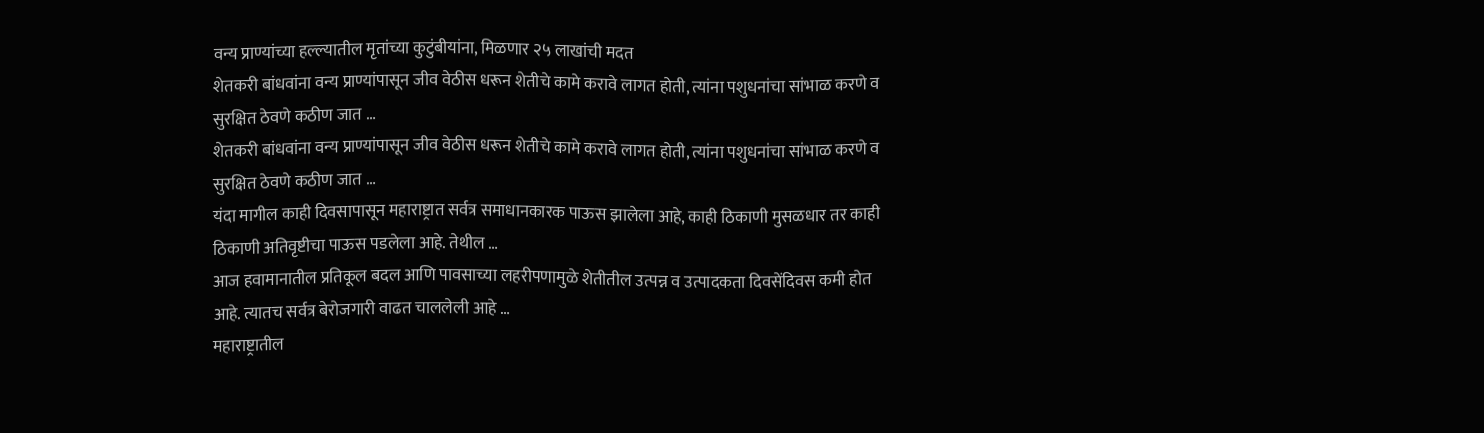वन्य प्राण्यांच्या हल्ल्यातील मृतांच्या कुटुंबीयांना, मिळणार २५ लाखांची मदत
शेतकरी बांधवांना वन्य प्राण्यांपासून जीव वेठीस धरून शेतीचे कामे करावे लागत होती, त्यांना पशुधनांचा सांभाळ करणे व सुरक्षित ठेवणे कठीण जात …
शेतकरी बांधवांना वन्य प्राण्यांपासून जीव वेठीस धरून शेतीचे कामे करावे लागत होती, त्यांना पशुधनांचा सांभाळ करणे व सुरक्षित ठेवणे कठीण जात …
यंदा मागील काही दिवसापासून महाराष्ट्रात सर्वत्र समाधानकारक पाऊस झालेला आहे, काही ठिकाणी मुसळधार तर काही ठिकाणी अतिवृष्टीचा पाऊस पडलेला आहे. तेथील …
आज हवामानातील प्रतिकूल बदल आणि पावसाच्या लहरीपणामुळे शेतीतील उत्पन्न व उत्पादकता दिवसेंदिवस कमी होत आहे. त्यातच सर्वत्र बेरोजगारी वाढत चाललेली आहे …
महाराष्ट्रातील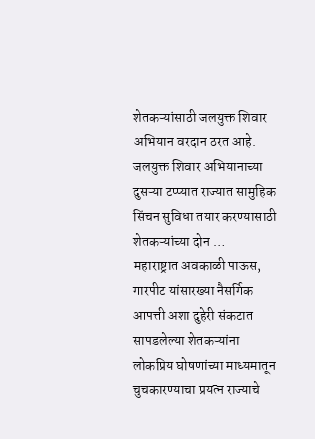शेतकऱ्यांसाठी जलयुक्त शिवार अभियान वरदान ठरत आहे. जलयुक्त शिवार अभियानाच्या दुसऱ्या टप्प्यात राज्यात सामुहिक सिंचन सुविधा तयार करण्यासाठी शेतकऱ्यांच्या दोन …
महाराष्ट्रात अवकाळी पाऊस, गारपीट यांसारख्या नैसर्गिक आपत्ती अशा दुहेरी संकटात सापडलेल्या शेतकऱ्यांना लोकप्रिय घोषणांच्या माध्यमातून चुचकारण्याचा प्रयत्न राज्याचे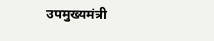उपमुख्यमंत्री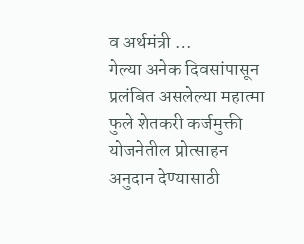व अर्थमंत्री …
गेल्या अनेक दिवसांपासून प्रलंबित असलेल्या महात्मा फुले शेतकरी कर्जमुक्ती योजनेतील प्रोत्साहन अनुदान देण्यासाठी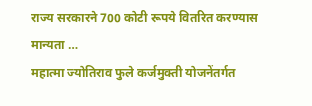राज्य सरकारने 700 कोटी रूपये वितरित करण्यास मान्यता …
महात्मा ज्योतिराव फुले कर्जमुक्ती योजनेंतर्गत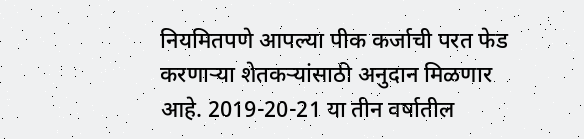नियमितपणे आपल्या पीक कर्जाची परत फेड करणाऱ्या शेतकऱ्यांसाठी अनुदान मिळणार आहे. 2019-20-21 या तीन वर्षातील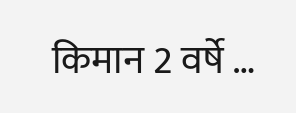किमान 2 वर्षे …